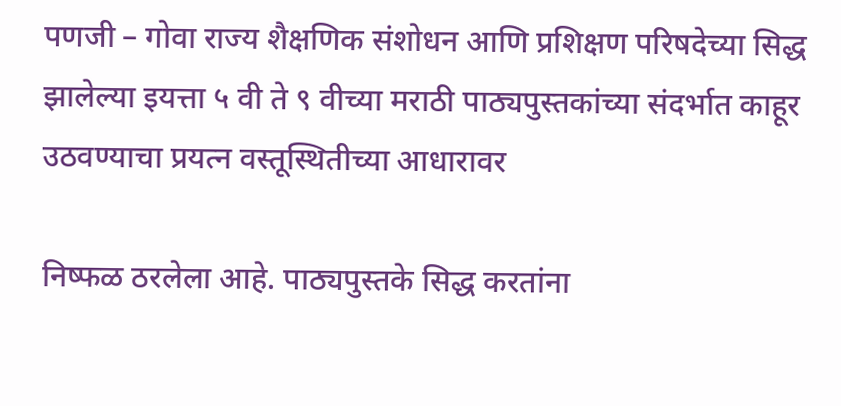पणजी – गोवा राज्य शैक्षणिक संशोधन आणि प्रशिक्षण परिषदेच्या सिद्ध झालेल्या इयत्ता ५ वी ते ९ वीच्या मराठी पाठ्यपुस्तकांच्या संदर्भात काहूर उठवण्याचा प्रयत्न वस्तूस्थितीच्या आधारावर

निष्फळ ठरलेला आहे. पाठ्यपुस्तके सिद्ध करतांना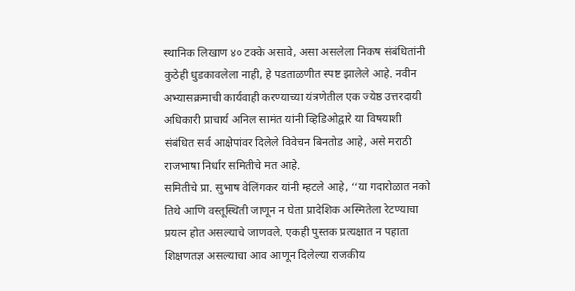स्थानिक लिखाण ४० टक्के असावे, असा असलेला निकष संबंधितांनी कुठेही धुडकावलेला नाही, हे पडताळणीत स्पष्ट झालेले आहे. नवीन अभ्यासक्रमाची कार्यवाही करण्याच्या यंत्रणेतील एक ज्येष्ठ उत्तरदायी अधिकारी प्राचार्य अनिल सामंत यांनी व्हिडिओद्वारे या विषयाशी संबंधित सर्व आक्षेपांवर दिलेले विवेचन बिनतोड आहे, असे मराठी राजभाषा निर्धार समितीचे मत आहे.
समितीचे प्रा. सुभाष वेलिंगकर यांनी म्हटले आहे, ‘‘या गदारोळात नको तिथे आणि वस्तूस्थिती जाणून न घेता प्रादेशिक अस्मितेला रेटण्याचा प्रयत्न होत असल्याचे जाणवले. एकही पुस्तक प्रत्यक्षात न पहाता शिक्षणतज्ञ असल्याचा आव आणून दिलेल्या राजकीय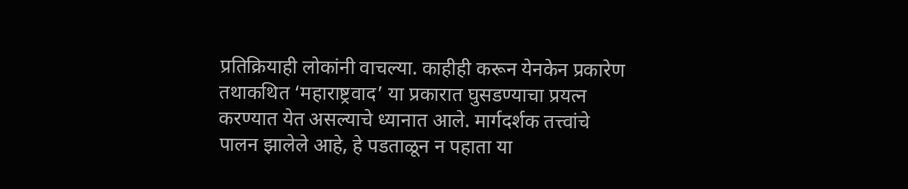प्रतिक्रियाही लोकांनी वाचल्या. काहीही करून येनकेन प्रकारेण तथाकथित ‘महाराष्ट्रवाद’ या प्रकारात घुसडण्याचा प्रयत्न करण्यात येत असल्याचे ध्यानात आले. मार्गदर्शक तत्त्वांचे पालन झालेले आहे, हे पडताळून न पहाता या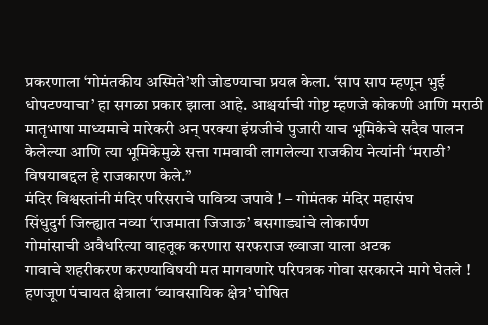प्रकरणाला ‘गोमंतकीय अस्मिते’शी जोडण्याचा प्रयत्न केला. ‘साप साप म्हणून भुई धोपटण्याचा’ हा सगळा प्रकार झाला आहे. आश्चर्याची गोष्ट म्हणजे कोकणी आणि मराठी मातृभाषा माध्यमाचे मारेकरी अन् परक्या इंग्रजीचे पुजारी याच भूमिकेचे सदैव पालन केलेल्या आणि त्या भूमिकेमुळे सत्ता गमवावी लागलेल्या राजकीय नेत्यांनी ‘मराठी’ विषयाबद्दल हे राजकारण केले.’’
मंदिर विश्वस्तांनी मंदिर परिसराचे पावित्र्य जपावे ! – गोमंतक मंदिर महासंघ
सिंधुदुर्ग जिल्ह्यात नव्या ‘राजमाता जिजाऊ’ बसगाड्यांचे लोकार्पण
गोमांसाची अवैधरित्या वाहतूक करणारा सरफराज ख्वाजा याला अटक
गावाचे शहरीकरण करण्याविषयी मत मागवणारे परिपत्रक गोवा सरकारने मागे घेतले !
हणजूण पंचायत क्षेत्राला ‘व्यावसायिक क्षेत्र’ घोषित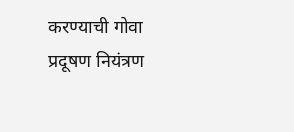करण्याची गोवा प्रदूषण नियंत्रण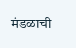मंडळाची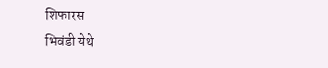शिफारस
भिवंडी येथे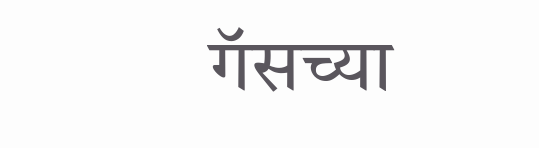गॅसच्या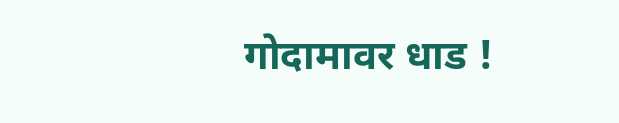गोदामावर धाड !